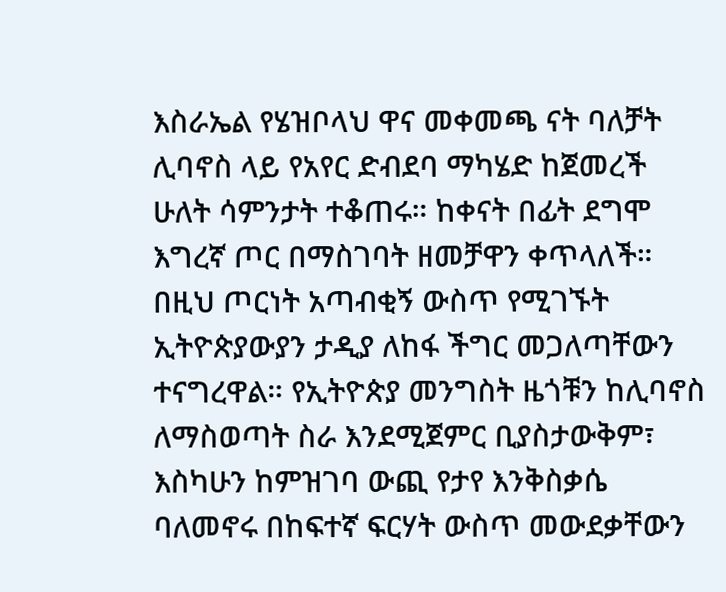እስራኤል የሄዝቦላህ ዋና መቀመጫ ናት ባለቻት ሊባኖስ ላይ የአየር ድብደባ ማካሄድ ከጀመረች ሁለት ሳምንታት ተቆጠሩ። ከቀናት በፊት ደግሞ እግረኛ ጦር በማስገባት ዘመቻዋን ቀጥላለች። በዚህ ጦርነት አጣብቂኝ ውስጥ የሚገኙት ኢትዮጵያውያን ታዲያ ለከፋ ችግር መጋለጣቸውን ተናግረዋል። የኢትዮጵያ መንግስት ዜጎቹን ከሊባኖስ ለማስወጣት ስራ እንደሚጀምር ቢያስታውቅም፣ እስካሁን ከምዝገባ ውጪ የታየ እንቅስቃሴ ባለመኖሩ በከፍተኛ ፍርሃት ውስጥ መውደቃቸውን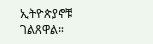ኢትዮጵያኖቹ ገልጸዋል።